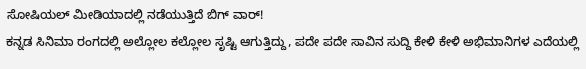ಸೋಷಿಯಲ್ ಮೀಡಿಯಾದಲ್ಲಿ ನಡೆಯುತ್ತಿದೆ ಬಿಗ್ ವಾರ್!
ಕನ್ನಡ ಸಿನಿಮಾ ರಂಗದಲ್ಲಿ ಅಲ್ಲೋಲ ಕಲ್ಲೋಲ ಸೃಷ್ಟಿ ಆಗುತ್ತಿದ್ದು, ಪದೇ ಪದೇ ಸಾವಿನ ಸುದ್ದಿ ಕೇಳಿ ಕೇಳಿ ಅಭಿಮಾನಿಗಳ ಎದೆಯಲ್ಲಿ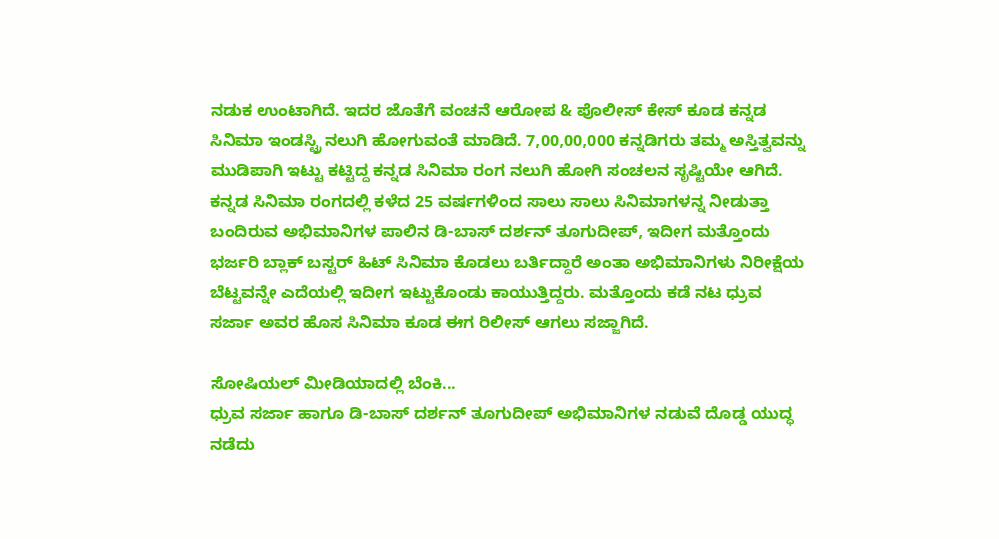ನಡುಕ ಉಂಟಾಗಿದೆ. ಇದರ ಜೊತೆಗೆ ವಂಚನೆ ಆರೋಪ & ಪೊಲೀಸ್ ಕೇಸ್ ಕೂಡ ಕನ್ನಡ ಸಿನಿಮಾ ಇಂಡಸ್ಟ್ರಿ ನಲುಗಿ ಹೋಗುವಂತೆ ಮಾಡಿದೆ. 7,00,00,000 ಕನ್ನಡಿಗರು ತಮ್ಮ ಅಸ್ತಿತ್ವವನ್ನು ಮುಡಿಪಾಗಿ ಇಟ್ಟು ಕಟ್ಟಿದ್ದ ಕನ್ನಡ ಸಿನಿಮಾ ರಂಗ ನಲುಗಿ ಹೋಗಿ ಸಂಚಲನ ಸೃಷ್ಟಿಯೇ ಆಗಿದೆ.
ಕನ್ನಡ ಸಿನಿಮಾ ರಂಗದಲ್ಲಿ ಕಳೆದ 25 ವರ್ಷಗಳಿಂದ ಸಾಲು ಸಾಲು ಸಿನಿಮಾಗಳನ್ನ ನೀಡುತ್ತಾ ಬಂದಿರುವ ಅಭಿಮಾನಿಗಳ ಪಾಲಿನ ಡಿ-ಬಾಸ್ ದರ್ಶನ್ ತೂಗುದೀಪ್, ಇದೀಗ ಮತ್ತೊಂದು ಭರ್ಜರಿ ಬ್ಲಾಕ್ ಬಸ್ಟರ್ ಹಿಟ್ ಸಿನಿಮಾ ಕೊಡಲು ಬರ್ತಿದ್ದಾರೆ ಅಂತಾ ಅಭಿಮಾನಿಗಳು ನಿರೀಕ್ಷೆಯ ಬೆಟ್ಟವನ್ನೇ ಎದೆಯಲ್ಲಿ ಇದೀಗ ಇಟ್ಟುಕೊಂಡು ಕಾಯುತ್ತಿದ್ದರು. ಮತ್ತೊಂದು ಕಡೆ ನಟ ಧ್ರುವ ಸರ್ಜಾ ಅವರ ಹೊಸ ಸಿನಿಮಾ ಕೂಡ ಈಗ ರಿಲೀಸ್ ಆಗಲು ಸಜ್ಜಾಗಿದೆ.

ಸೋಷಿಯಲ್ ಮೀಡಿಯಾದಲ್ಲಿ ಬೆಂಕಿ...
ಧ್ರುವ ಸರ್ಜಾ ಹಾಗೂ ಡಿ-ಬಾಸ್ ದರ್ಶನ್ ತೂಗುದೀಪ್ ಅಭಿಮಾನಿಗಳ ನಡುವೆ ದೊಡ್ಡ ಯುದ್ಧ ನಡೆದು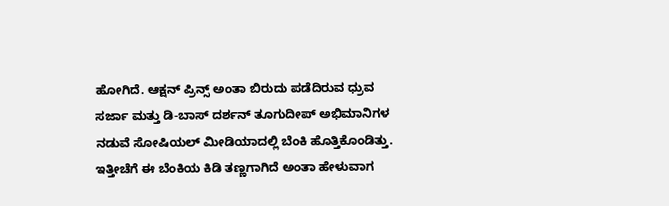ಹೋಗಿದೆ. ಆಕ್ಷನ್ ಪ್ರಿನ್ಸ್ ಅಂತಾ ಬಿರುದು ಪಡೆದಿರುವ ಧ್ರುವ ಸರ್ಜಾ ಮತ್ತು ಡಿ-ಬಾಸ್ ದರ್ಶನ್ ತೂಗುದೀಪ್ ಅಭಿಮಾನಿಗಳ ನಡುವೆ ಸೋಷಿಯಲ್ ಮೀಡಿಯಾದಲ್ಲಿ ಬೆಂಕಿ ಹೊತ್ತಿಕೊಂಡಿತ್ತು. ಇತ್ತೀಚೆಗೆ ಈ ಬೆಂಕಿಯ ಕಿಡಿ ತಣ್ಣಗಾಗಿದೆ ಅಂತಾ ಹೇಳುವಾಗ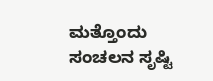ಮತ್ತೊಂದು ಸಂಚಲನ ಸೃಷ್ಟಿ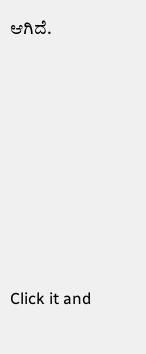ಆಗಿದೆ.












Click it and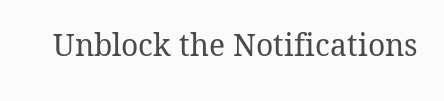Unblock the Notifications